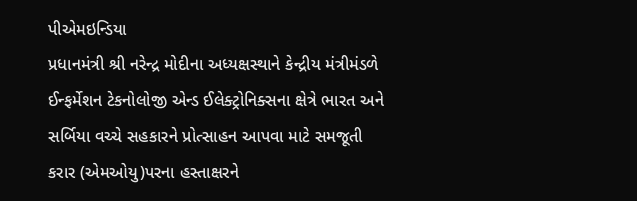પીએમઇન્ડિયા
પ્રધાનમંત્રી શ્રી નરેન્દ્ર મોદીના અધ્યક્ષસ્થાને કેન્દ્રીય મંત્રીમંડળે ઈન્ફર્મેશન ટેકનોલોજી એન્ડ ઈલેક્ટ્રોનિક્સના ક્ષેત્રે ભારત અને સર્બિયા વચ્ચે સહકારને પ્રોત્સાહન આપવા માટે સમજૂતી કરાર (એમઓયુ)પરના હસ્તાક્ષરને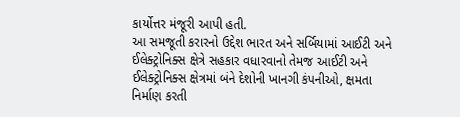કાર્યોત્તર મંજૂરી આપી હતી.
આ સમજૂતી કરારનો ઉદ્દેશ ભારત અને સર્બિયામાં આઈટી અને ઈલેક્ટ્રોનિક્સ ક્ષેત્રે સહકાર વધારવાનો તેમજ આઈટી અને ઈલેક્ટ્રોનિક્સ ક્ષેત્રમાં બંને દેશોની ખાનગી કંપનીઓ, ક્ષમતા નિર્માણ કરતી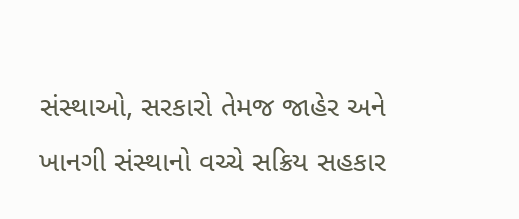સંસ્થાઓ, સરકારો તેમજ જાહેર અને ખાનગી સંસ્થાનો વચ્ચે સક્રિય સહકાર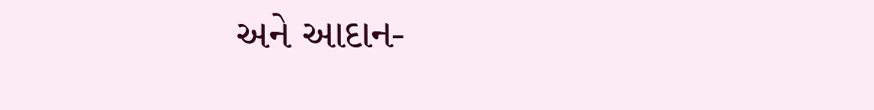અને આદાન-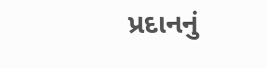પ્રદાનનું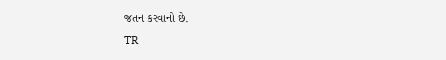જતન કરવાનો છે.
TR